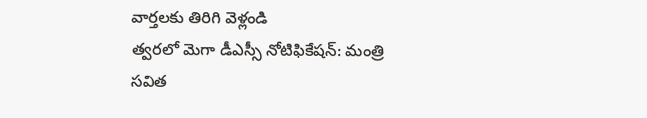వార్తలకు తిరిగి వెళ్లండి
త్వరలో మెగా డీఎస్సీ నోటిఫికేషన్: మంత్రి సవిత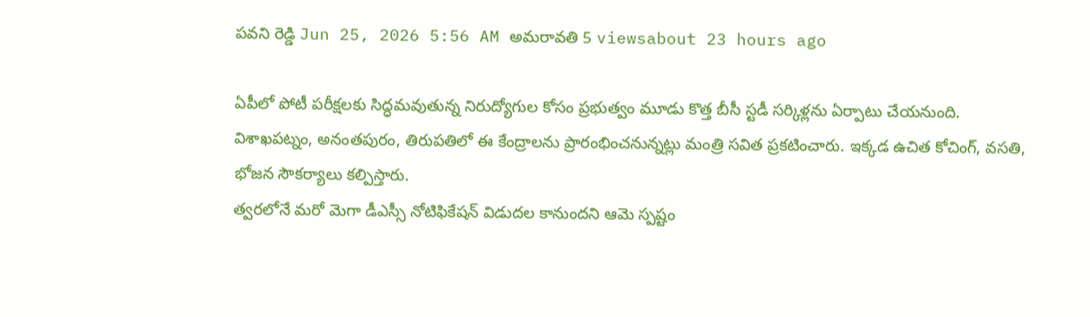పవని రెడ్డి Jun 25, 2026 5:56 AM అమరావతి 5 viewsabout 23 hours ago

ఏపీలో పోటీ పరీక్షలకు సిద్ధమవుతున్న నిరుద్యోగుల కోసం ప్రభుత్వం మూడు కొత్త బీసీ స్టడీ సర్కిళ్లను ఏర్పాటు చేయనుంది. విశాఖపట్నం, అనంతపురం, తిరుపతిలో ఈ కేంద్రాలను ప్రారంభించనున్నట్లు మంత్రి సవిత ప్రకటించారు. ఇక్కడ ఉచిత కోచింగ్, వసతి, భోజన సౌకర్యాలు కల్పిస్తారు.
త్వరలోనే మరో మెగా డీఎస్సీ నోటిఫికేషన్ విడుదల కానుందని ఆమె స్పష్టం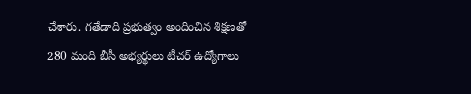చేశారు. గతేడాది ప్రభుత్వం అందించిన శిక్షణతో 280 మంది బీసీ అభ్యర్థులు టీచర్ ఉద్యోగాలు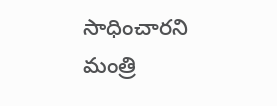సాధించారని మంత్రి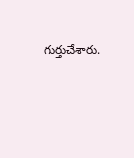గుర్తుచేశారు.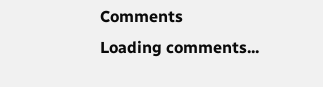Comments
Loading comments...